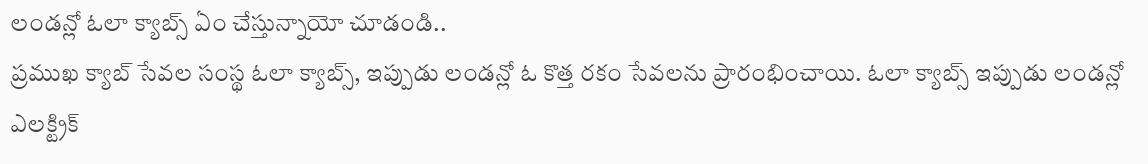లండన్లో ఓలా క్యాబ్స్ ఏం చేస్తున్నాయో చూడండి..
ప్రముఖ క్యాబ్ సేవల సంస్థ ఓలా క్యాబ్స్, ఇప్పుడు లండన్లో ఓ కొత్త రకం సేవలను ప్రారంభించాయి. ఓలా క్యాబ్స్ ఇప్పుడు లండన్లో ఎలక్ట్రిక్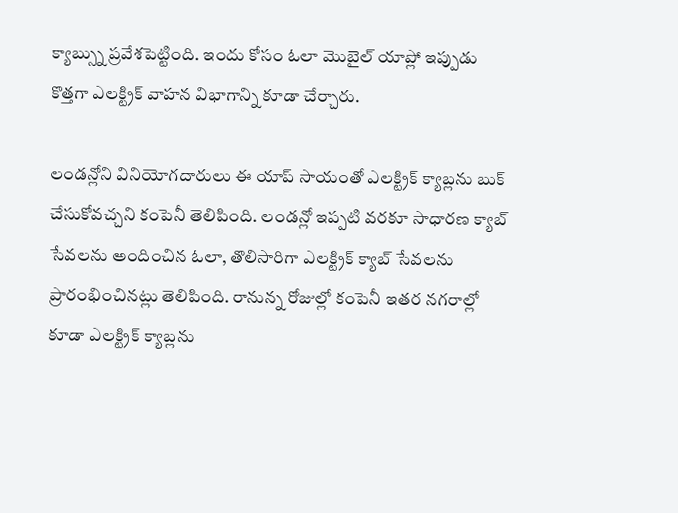క్యాబ్స్ను ప్రవేశపెట్టింది. ఇందు కోసం ఓలా మొబైల్ యాప్లో ఇప్పుడు కొత్తగా ఎలక్ట్రిక్ వాహన విభాగాన్ని కూడా చేర్చారు.

లండన్లోని వినియోగదారులు ఈ యాప్ సాయంతో ఎలక్ట్రిక్ క్యాబ్లను బుక్ చేసుకోవచ్చని కంపెనీ తెలిపింది. లండన్లో ఇప్పటి వరకూ సాధారణ క్యాబ్ సేవలను అందించిన ఓలా, తొలిసారిగా ఎలక్ట్రిక్ క్యాబ్ సేవలను ప్రారంభించినట్లు తెలిపింది. రానున్న రోజుల్లో కంపెనీ ఇతర నగరాల్లో కూడా ఎలక్ట్రిక్ క్యాబ్లను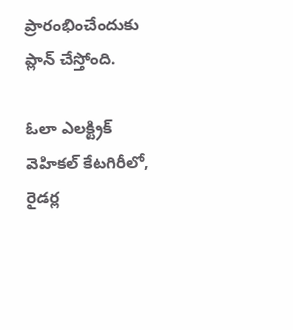ప్రారంభించేందుకు ప్లాన్ చేస్తోంది.

ఓలా ఎలక్ట్రిక్ వెహికల్ కేటగిరీలో, రైడర్ల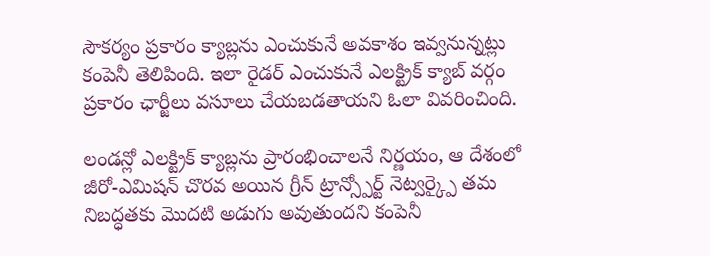సౌకర్యం ప్రకారం క్యాబ్లను ఎంచుకునే అవకాశం ఇవ్వనున్నట్లు కంపెనీ తెలిపింది. ఇలా రైడర్ ఎంచుకునే ఎలక్ట్రిక్ క్యాబ్ వర్గం ప్రకారం ఛార్జీలు వసూలు చేయబడతాయని ఓలా వివరించింది.

లండన్లో ఎలక్ట్రిక్ క్యాబ్లను ప్రారంభించాలనే నిర్ణయం, ఆ దేశంలో జీరో-ఎమిషన్ చొరవ అయిన గ్రీన్ ట్రాన్స్పోర్ట్ నెట్వర్క్పై తమ నిబద్ధతకు మొదటి అడుగు అవుతుందని కంపెనీ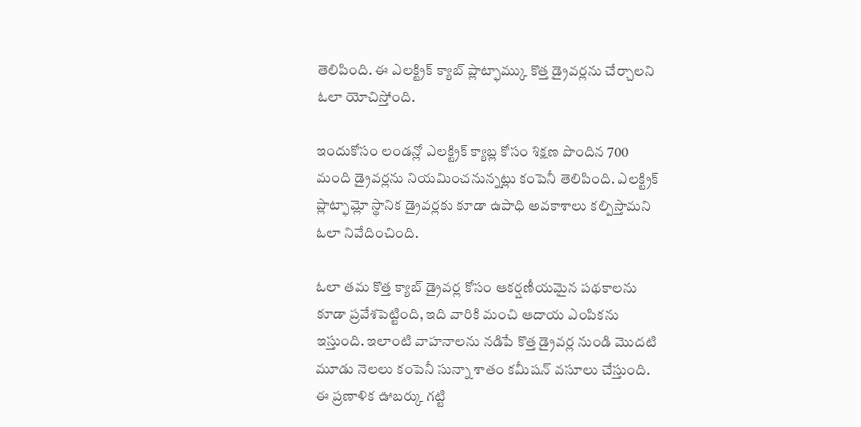తెలిపింది. ఈ ఎలక్ట్రిక్ క్యాబ్ ప్లాట్ఫామ్కు కొత్త డ్రైవర్లను చేర్చాలని ఓలా యోచిస్తోంది.

ఇందుకోసం లండన్లో ఎలక్ట్రిక్ క్యాబ్ల కోసం శిక్షణ పొందిన 700 మంది డ్రైవర్లను నియమించనున్నట్లు కంపెనీ తెలిపింది. ఎలక్ట్రిక్ ప్లాట్ఫామ్లో స్థానిక డ్రైవర్లకు కూడా ఉపాధి అవకాశాలు కల్పిస్తామని ఓలా నివేదించింది.

ఓలా తమ కొత్త క్యాబ్ డ్రైవర్ల కోసం ఆకర్షణీయమైన పథకాలను కూడా ప్రవేశపెట్టింది, ఇది వారికి మంచి ఆదాయ ఎంపికను ఇస్తుంది. ఇలాంటి వాహనాలను నడిపే కొత్త డ్రైవర్ల నుండి మొదటి మూడు నెలలు కంపెనీ సున్నా శాతం కమీషన్ వసూలు చేస్తుంది. ఈ ప్రణాళిక ఊబర్కు గట్టి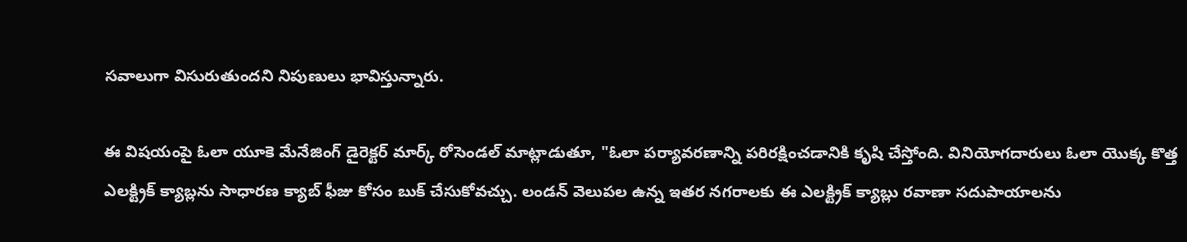సవాలుగా విసురుతుందని నిపుణులు భావిస్తున్నారు.

ఈ విషయంపై ఓలా యూకె మేనేజింగ్ డైరెక్టర్ మార్క్ రోసెండల్ మాట్లాడుతూ, "ఓలా పర్యావరణాన్ని పరిరక్షించడానికి కృషి చేస్తోంది. వినియోగదారులు ఓలా యొక్క కొత్త ఎలక్ట్రిక్ క్యాబ్లను సాధారణ క్యాబ్ ఫీజు కోసం బుక్ చేసుకోవచ్చు. లండన్ వెలుపల ఉన్న ఇతర నగరాలకు ఈ ఎలక్ట్రిక్ క్యాబ్లు రవాణా సదుపాయాలను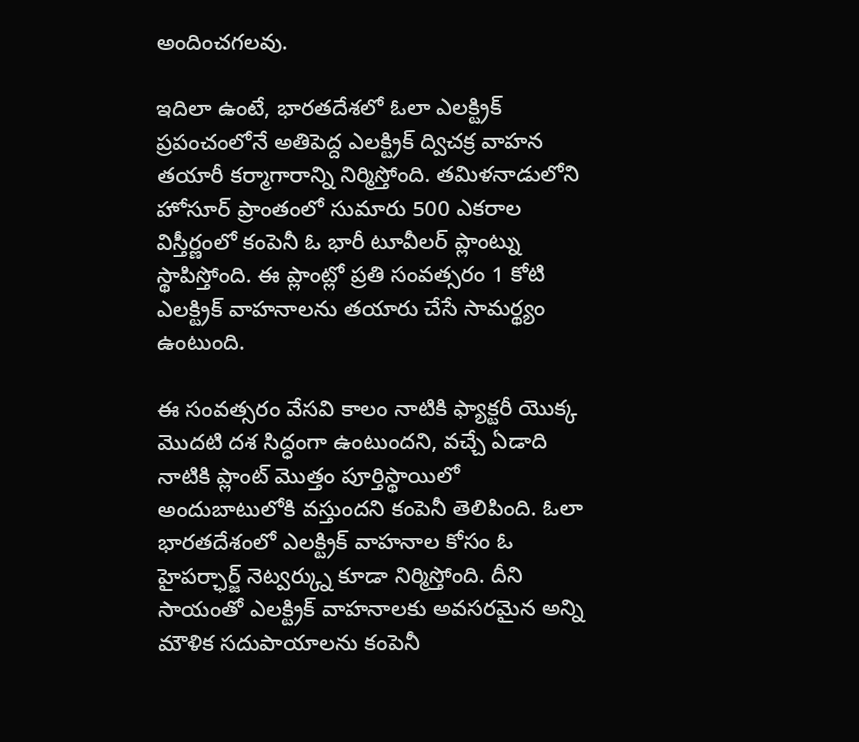అందించగలవు.

ఇదిలా ఉంటే, భారతదేశలో ఓలా ఎలక్ట్రిక్ ప్రపంచంలోనే అతిపెద్ద ఎలక్ట్రిక్ ద్విచక్ర వాహన తయారీ కర్మాగారాన్ని నిర్మిస్తోంది. తమిళనాడులోని హోసూర్ ప్రాంతంలో సుమారు 500 ఎకరాల విస్తీర్ణంలో కంపెనీ ఓ భారీ టూవీలర్ ప్లాంట్ను స్థాపిస్తోంది. ఈ ప్లాంట్లో ప్రతి సంవత్సరం 1 కోటి ఎలక్ట్రిక్ వాహనాలను తయారు చేసే సామర్థ్యం ఉంటుంది.

ఈ సంవత్సరం వేసవి కాలం నాటికి ఫ్యాక్టరీ యొక్క మొదటి దశ సిద్ధంగా ఉంటుందని, వచ్చే ఏడాది నాటికి ప్లాంట్ మొత్తం పూర్తిస్థాయిలో అందుబాటులోకి వస్తుందని కంపెనీ తెలిపింది. ఓలా భారతదేశంలో ఎలక్ట్రిక్ వాహనాల కోసం ఓ హైపర్ఛార్జ్ నెట్వర్క్ను కూడా నిర్మిస్తోంది. దీని సాయంతో ఎలక్ట్రిక్ వాహనాలకు అవసరమైన అన్ని మౌళిక సదుపాయాలను కంపెనీ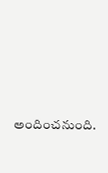అందించనుంది.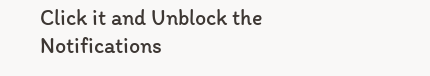Click it and Unblock the Notifications